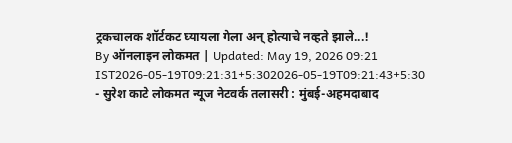ट्रकचालक शॉर्टकट घ्यायला गेला अन् होत्याचे नव्हते झाले...!
By ऑनलाइन लोकमत | Updated: May 19, 2026 09:21 IST2026-05-19T09:21:31+5:302026-05-19T09:21:43+5:30
- सुरेश काटे लोकमत न्यूज नेटवर्क तलासरी : मुंबई-अहमदाबाद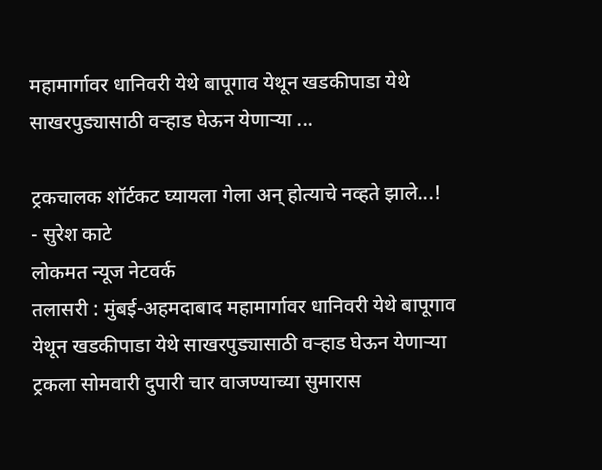महामार्गावर धानिवरी येथे बापूगाव येथून खडकीपाडा येथे साखरपुड्यासाठी वऱ्हाड घेऊन येणाऱ्या ...

ट्रकचालक शॉर्टकट घ्यायला गेला अन् होत्याचे नव्हते झाले...!
- सुरेश काटे
लोकमत न्यूज नेटवर्क
तलासरी : मुंबई-अहमदाबाद महामार्गावर धानिवरी येथे बापूगाव येथून खडकीपाडा येथे साखरपुड्यासाठी वऱ्हाड घेऊन येणाऱ्या ट्रकला सोमवारी दुपारी चार वाजण्याच्या सुमारास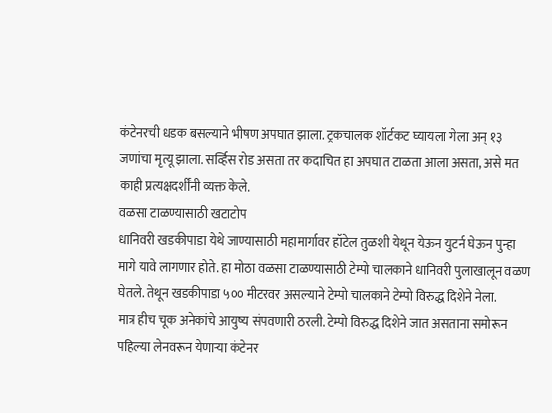कंटेनरची धडक बसल्याने भीषण अपघात झाला. ट्रकचालक शॉर्टकट घ्यायला गेला अन् १३ जणांचा मृत्यू झाला. सर्व्हिस रोड असता तर कदाचित हा अपघात टाळता आला असता, असे मत काही प्रत्यक्षदर्शींनी व्यक्त केले.
वळसा टाळण्यासाठी खटाटोप
धानिवरी खडकीपाडा येथे जाण्यासाठी महामार्गावर हॉटेल तुळशी येथून येऊन युटर्न घेऊन पुन्हा मागे यावे लागणार होते. हा मोठा वळसा टाळण्यासाठी टेम्पो चालकाने धानिवरी पुलाखालून वळण घेतले. तेथून खडकीपाडा ५०० मीटरवर असल्याने टेम्पो चालकाने टेम्पो विरुद्ध दिशेने नेला.
मात्र हीच चूक अनेकांचे आयुष्य संपवणारी ठरली. टेम्पो विरुद्ध दिशेने जात असताना समोरून पहिल्या लेनवरून येणाऱ्या कंटेनर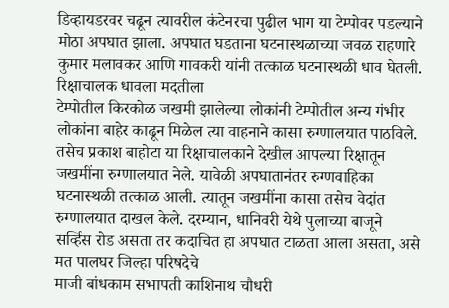डिव्हायडरवर चढून त्यावरील कंटेनरचा पुढील भाग या टेम्पोवर पडल्याने मोठा अपघात झाला. अपघात घडताना घटनास्थळाच्या जवळ राहणारे कुमार मलावकर आणि गावकरी यांनी तत्काळ घटनास्थळी धाव घेतली.
रिक्षाचालक धावला मदतीला
टेम्पोतील किरकोळ जखमी झालेल्या लोकांनी टेम्पोतील अन्य गंभीर लोकांना बाहेर काढून मिळेल त्या वाहनाने कासा रुग्णालयात पाठविले. तसेच प्रकाश बाहोटा या रिक्षाचालकाने देखील आपल्या रिक्षातून जखमींना रुग्णालयात नेले. यावेळी अपघातानंतर रुग्णवाहिका घटनास्थळी तत्काळ आली. त्यातून जखमींना कासा तसेच वेदांत रुग्णालयात दाखल केले. दरम्यान, धानिवरी येथे पुलाच्या बाजूने सर्व्हिस रोड असता तर कदाचित हा अपघात टाळता आला असता, असे मत पालघर जिल्हा परिषदेचे
माजी बांधकाम सभापती काशिनाथ चौधरी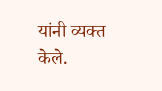यांनी व्यक्त केले.